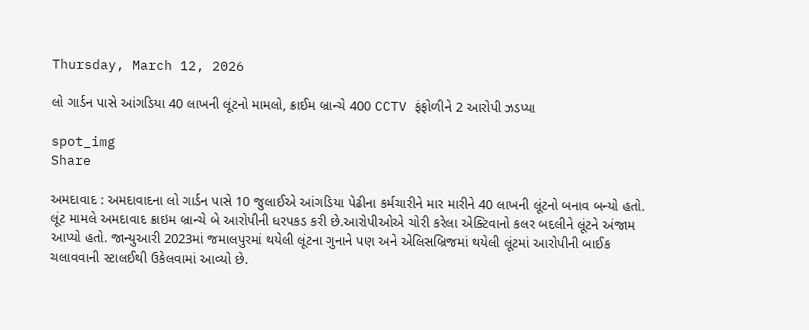Thursday, March 12, 2026

લો ગાર્ડન પાસે આંગડિયા 40 લાખની લૂંટનો મામલો, ક્રાઈમ બ્રાન્ચે 400 CCTV ફંફોળીને 2 આરોપી ઝડપ્યા

spot_img
Share

અમદાવાદ : અમદાવાદના લો ગાર્ડન પાસે 10 જુલાઈએ આંગડિયા પેઢીના કર્મચારીને માર મારીને 40 લાખની લૂંટનો બનાવ બન્યો હતો. લૂંટ મામલે અમદાવાદ ક્રાઇમ બ્રાન્ચે બે આરોપીની ધરપકડ કરી છે.આરોપીઓએ ચોરી કરેલા એક્ટિવાનો કલર બદલીને લૂંટને અંજામ આપ્યો હતો. જાન્યુઆરી 2023માં જમાલપુરમાં થયેલી લૂંટના ગુનાને પણ અને એલિસબ્રિજમાં થયેલી લૂંટમાં આરોપીની બાઈક ચલાવવાની સ્ટાલઈથી ઉકેલવામાં આવ્યો છે.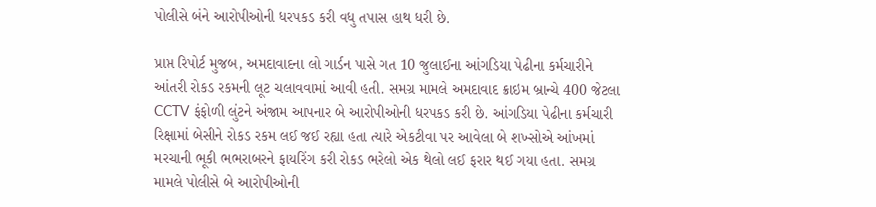પોલીસે બંને આરોપીઓની ધરપકડ કરી વધુ તપાસ હાથ ધરી છે.

પ્રાપ્ત રિપોર્ટ મુજબ, અમદાવાદના લો ગાર્ડન પાસે ગત 10 જુલાઈના આંગડિયા પેઢીના કર્મચારીને આંતરી રોકડ રકમની લૂટ ચલાવવામાં આવી હતી. સમગ્ર મામલે અમદાવાદ ક્રાઇમ બ્રાન્ચે 400 જેટલા CCTV ફંફોળી લુંટને અંજામ આપનાર બે આરોપીઓની ધરપકડ કરી છે. આંગડિયા પેઢીના કર્મચારી રિક્ષામાં બેસીને રોકડ રકમ લઈ જઈ રહ્યા હતા ત્યારે એકટીવા પર આવેલા બે શખ્સોએ આંખમાં મરચાની ભૂકી ભભરાબરને ફાયરિંગ કરી રોકડ ભરેલો એક થેલો લઈ ફરાર થઈ ગયા હતા. સમગ્ર મામલે પોલીસે બે આરોપીઓની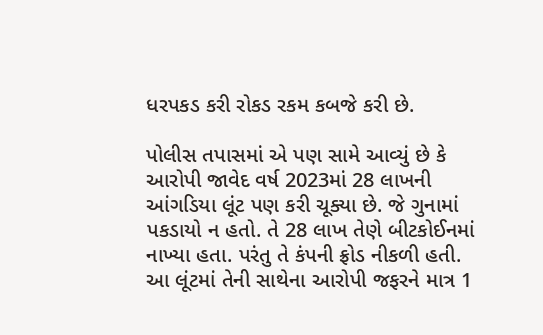ધરપકડ કરી રોકડ રકમ કબજે કરી છે.

પોલીસ તપાસમાં એ પણ સામે આવ્યું છે કે આરોપી જાવેદ વર્ષ 2023માં 28 લાખની આંગડિયા લૂંટ પણ કરી ચૂક્યા છે. જે ગુનામાં પકડાયો ન હતો. તે 28 લાખ તેણે બીટકોઈનમાં નાખ્યા હતા. પરંતુ તે કંપની ફ્રોડ નીકળી હતી. આ લૂંટમાં તેની સાથેના આરોપી જફરને માત્ર 1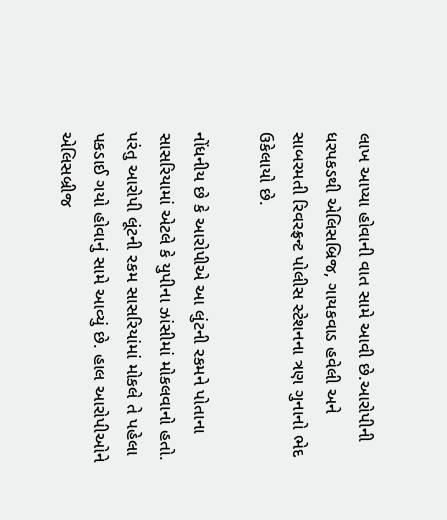લાખ આપ્યા હોવાની વાત સામે આવી છે.આરોપીની ધરપકડથી એલિસબ્રિજ, ગાયકવાડ હવેલી અને સાબરમતી રિવરફ્રન્ટ પોલીસ સ્ટેશનના ત્રણ ગુનાનો ભેદ ઉકેલાયો છે.

નોંધનીય છે કે આરોપીએ આ લુંટની રકમને પોતાના સાસરિયામાં એટલે કે યુપીના ઝાંસીમાં મોકલવાનો હતો. પરંતુ આરોપી લૂંટની રકમ સાસરિયાંમાં મોકલે તે પહેલા પકડાઈ ગયો હોવાનું સામે આવ્યું છે. હાલ આરોપીઓને એલિસબ્રીજ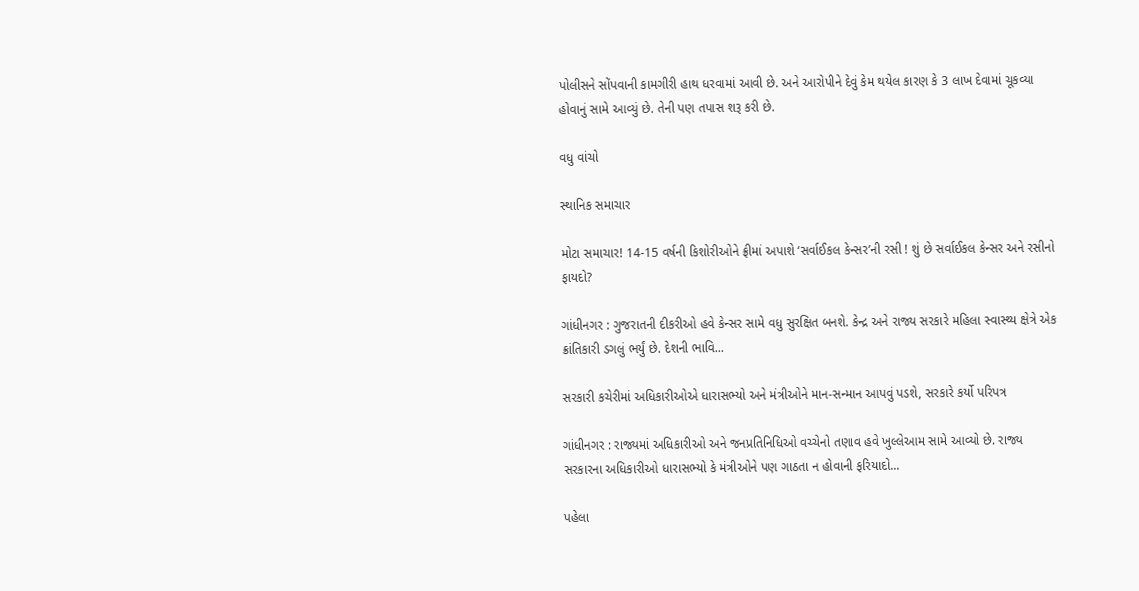પોલીસને સોંપવાની કામગીરી હાથ ધરવામાં આવી છે. અને આરોપીને દેવું કેમ થયેલ કારણ કે 3 લાખ દેવામાં ચૂકવ્યા હોવાનું સામે આવ્યું છે. તેની પણ તપાસ શરૂ કરી છે.

વધુ વાંચો

સ્થાનિક સમાચાર

મોટા સમાચાર! 14-15 વર્ષની કિશોરીઓને ફ્રીમાં અપાશે ‘સર્વાઈકલ કેન્સર’ની રસી ! શું છે સર્વાઈકલ કેન્સર અને રસીનો ફાયદો?

ગાંધીનગર : ગુજરાતની દીકરીઓ હવે કેન્સર સામે વધુ સુરક્ષિત બનશે. કેન્દ્ર અને રાજ્ય સરકારે મહિલા સ્વાસ્થ્ય ક્ષેત્રે એક ક્રાંતિકારી ડગલું ભર્યું છે. દેશની ભાવિ...

સરકારી કચેરીમાં અધિકારીઓએ ધારાસભ્યો અને મંત્રીઓને માન-સન્માન આપવું પડશે, સરકારે કર્યો પરિપત્ર

ગાંધીનગર : રાજ્યમાં અધિકારીઓ અને જનપ્રતિનિધિઓ વચ્ચેનો તણાવ હવે ખુલ્લેઆમ સામે આવ્યો છે. રાજ્ય સરકારના અધિકારીઓ ધારાસભ્યો કે મંત્રીઓને પણ ગાઠતા ન હોવાની ફરિયાદો...

પહેલા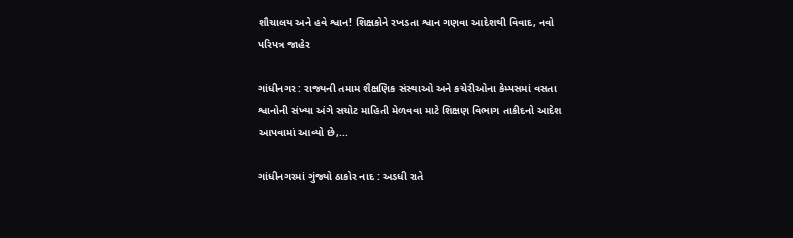શૌચાલય અને હવે શ્વાન! શિક્ષકોને રખડતા શ્વાન ગણવા આદેશથી વિવાદ, નવો પરિપત્ર જાહેર

ગાંધીનગર : રાજ્યની તમામ શૈક્ષણિક સંસ્થાઓ અને કચેરીઓના કેમ્પસમાં વસતા શ્વાનોની સંખ્યા અંગે સચોટ માહિતી મેળવવા માટે શિક્ષણ વિભાગ તાકીદનો આદેશ આપવામાં આવ્યો છે,...

ગાંધીનગરમાં ગુંજ્યો ઠાકોર નાદ : અડધી રાતે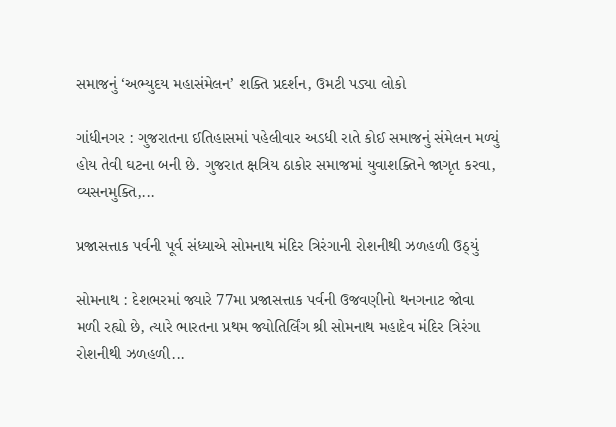સમાજનું ‘અભ્યુદય મહાસંમેલન’ શક્તિ પ્રદર્શન, ઉમટી પડ્યા લોકો

ગાંધીનગર : ગુજરાતના ઈતિહાસમાં પહેલીવાર અડધી રાતે કોઈ સમાજનું સંમેલન મળ્યું હોય તેવી ઘટના બની છે. ગુજરાત ક્ષત્રિય ઠાકોર સમાજમાં યુવાશક્તિને જાગૃત કરવા, વ્યસનમુક્તિ,...

પ્રજાસત્તાક પર્વની પૂર્વ સંધ્યાએ સોમનાથ મંદિર ત્રિરંગાની રોશનીથી ઝળહળી ઉઠ્યું

સોમનાથ : દેશભરમાં જ્યારે 77મા પ્રજાસત્તાક પર્વની ઉજવણીનો થનગનાટ જોવા મળી રહ્યો છે, ત્યારે ભારતના પ્રથમ જ્યોતિર્લિંગ શ્રી સોમનાથ મહાદેવ મંદિર ત્રિરંગા રોશનીથી ઝળહળી...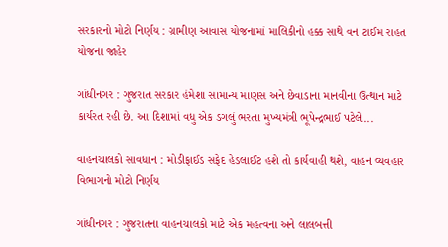સરકારનો મોટો નિર્ણય : ગ્રામીણ આવાસ યોજનામાં માલિકીનો હક્ક સાથે વન ટાઈમ રાહત યોજના જાહેર

ગાંધીનગર : ગુજરાત સરકાર હંમેશા સામાન્ય માણસ અને છેવાડાના માનવીના ઉત્થાન માટે કાર્યરત રહી છે. આ દિશામાં વધુ એક ડગલું ભરતા મુખ્યમંત્રી ભૂપેન્દ્રભાઈ પટેલે...

વાહનચાલકો સાવધાન : મોડીફાઈડ સફેદ હેડલાઈટ હશે તો કાર્યવાહી થશે, વાહન વ્યવહાર વિભાગનો મોટો નિર્ણય

ગાંધીનગર : ગુજરાતના વાહનચાલકો માટે એક મહત્વના અને લાલબત્તી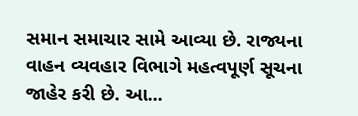સમાન સમાચાર સામે આવ્યા છે. રાજ્યના વાહન વ્યવહાર વિભાગે મહત્વપૂર્ણ સૂચના જાહેર કરી છે. આ...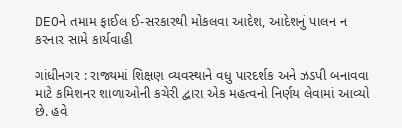DEOને તમામ ફાઈલ ઈ-સરકારથી મોકલવા આદેશ, આદેશનું પાલન ન કરનાર સામે કાર્યવાહી

ગાંધીનગર : રાજ્યમાં શિક્ષણ વ્યવસ્થાને વધુ પારદર્શક અને ઝડપી બનાવવા માટે કમિશનર શાળાઓની કચેરી દ્વારા એક મહત્વનો નિર્ણય લેવામાં આવ્યો છે. હવે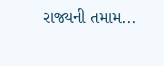રાજ્યની તમામ...